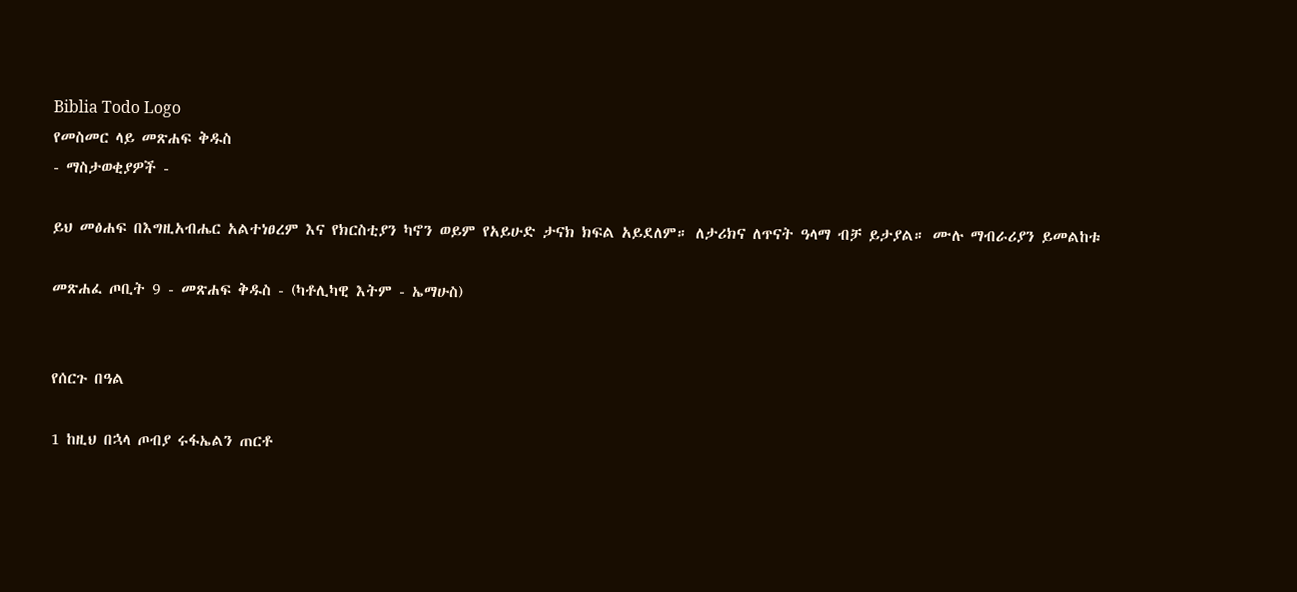Biblia Todo Logo
የመስመር ላይ መጽሐፍ ቅዱስ
- ማስታወቂያዎች -

ይህ መፅሐፍ በእግዚአብሔር አልተነፀረም እና የክርስቲያን ካኖን ወይም የአይሁድ ታናክ ክፍል አይደለም። ለታሪክና ለጥናት ዓላማ ብቻ ይታያል። ሙሉ ማብራሪያን ይመልከቱ

መጽሐፈ ጦቢት 9 - መጽሐፍ ቅዱስ - (ካቶሊካዊ እትም - ኤማሁስ)


የሰርጉ በዓል

1 ከዚህ በኋላ ጦብያ ሩፋኤልን ጠርቶ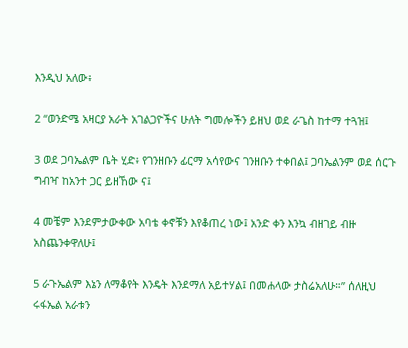እንዲህ አለው፥

2 “ወንድሜ አዛርያ አራት አገልጋዮችና ሁለት ግመሎችን ይዘህ ወደ ራጌስ ከተማ ተጓዝ፤

3 ወደ ጋባኤልም ቤት ሂድ፥ የገንዘቡን ፊርማ አሳየውና ገንዘቡን ተቀበል፤ ጋባኤልንም ወደ ሰርጉ ግብዣ ከአንተ ጋር ይዘኸው ና፤

4 መቼም እንደምታውቀው አባቴ ቀኖቹን እየቆጠረ ነው፤ አንድ ቀን እንኳ ብዘገይ ብዙ አስጨንቀዋለሁ፤

5 ራጉኤልም እኔን ለማቆየት እንዴት እንደማለ አይተሃል፤ በመሐላው ታስሬአለሁ።” ሰለዚህ ሩፋኤል አራቱን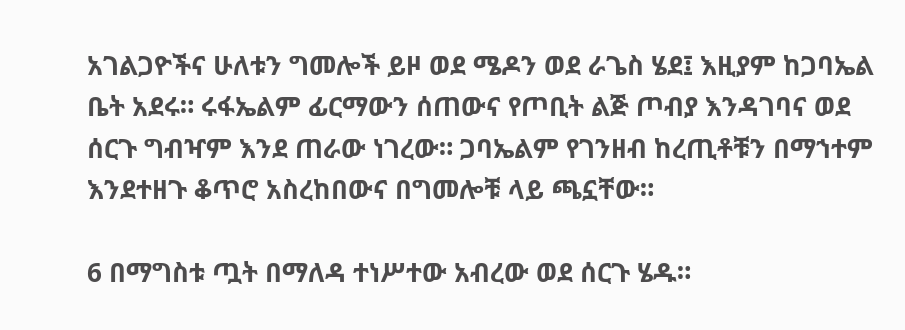አገልጋዮችና ሁለቱን ግመሎች ይዞ ወደ ሜዶን ወደ ራጌስ ሄደ፤ እዚያም ከጋባኤል ቤት አደሩ። ሩፋኤልም ፊርማውን ሰጠውና የጦቢት ልጅ ጦብያ እንዳገባና ወደ ሰርጉ ግብዣም እንደ ጠራው ነገረው። ጋባኤልም የገንዘብ ከረጢቶቹን በማኀተም እንደተዘጉ ቆጥሮ አስረከበውና በግመሎቹ ላይ ጫኗቸው።

6 በማግስቱ ጧት በማለዳ ተነሥተው አብረው ወደ ሰርጉ ሄዱ።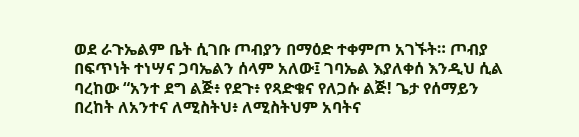ወደ ራጉኤልም ቤት ሲገቡ ጦብያን በማዕድ ተቀምጦ አገኙት። ጦብያ በፍጥነት ተነሣና ጋባኤልን ሰላም አለው፤ ገባኤል እያለቀሰ እንዲህ ሲል ባረከው “አንተ ደግ ልጅ፥ የደጉ፥ የጻድቁና የለጋሱ ልጅ! ጌታ የሰማይን በረከት ለአንተና ለሚስትህ፥ ለሚስትህም አባትና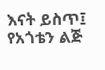እናት ይስጥ፤ የአጎቴን ልጅ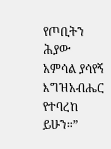የጦቢትን ሕያው አምሳል ያሳየኝ እግዝአብሔር የተባረከ ይሁን።”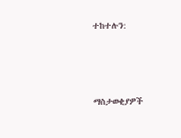ተከተሉን:



ማስታወቂያዎች